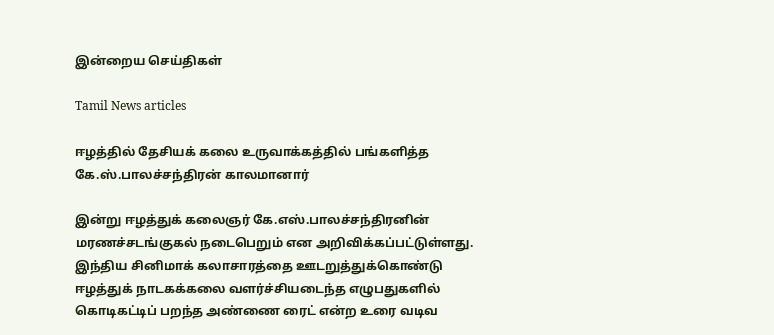இன்றைய செய்திகள்

Tamil News articles

ஈழத்தில் தேசியக் கலை உருவாக்கத்தில் பங்களித்த கே.ஸ்.பாலச்சந்திரன் காலமானார்

இன்று ஈழத்துக் கலைஞர் கே.எஸ்.பாலச்சந்திரனின் மரணச்சடங்குகல் நடைபெறும் என அறிவிக்கப்பட்டுள்ளது. இந்திய சினிமாக் கலாசாரத்தை ஊடறுத்துக்கொண்டு ஈழத்துக் நாடகக்கலை வளர்ச்சியடைந்த எழுபதுகளில் கொடிகட்டிப் பறந்த அண்ணை ரைட் என்ற உரை வடிவ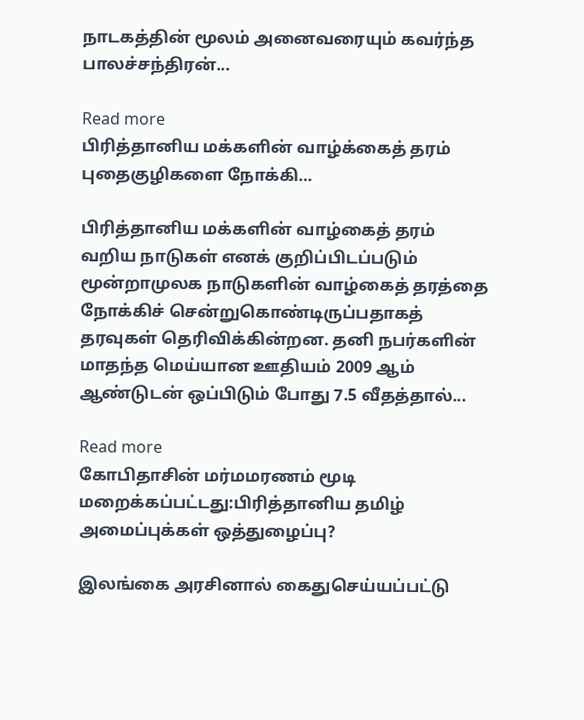நாடகத்தின் மூலம் அனைவரையும் கவர்ந்த பாலச்சந்திரன்...

Read more
பிரித்தானிய மக்களின் வாழ்க்கைத் தரம் புதைகுழிகளை நோக்கி…

பிரித்தானிய மக்களின் வாழ்கைத் தரம் வறிய நாடுகள் எனக் குறிப்பிடப்படும் மூன்றாமுலக நாடுகளின் வாழ்கைத் தரத்தை நோக்கிச் சென்றுகொண்டிருப்பதாகத் தரவுகள் தெரிவிக்கின்றன. தனி நபர்களின் மாதந்த மெய்யான ஊதியம் 2009 ஆம் ஆண்டுடன் ஒப்பிடும் போது 7.5 வீதத்தால்...

Read more
கோபிதாசின் மர்மமரணம் மூடி மறைக்கப்பட்டது:பிரித்தானிய தமிழ் அமைப்புக்கள் ஒத்துழைப்பு?

இலங்கை அரசினால் கைதுசெய்யப்பட்டு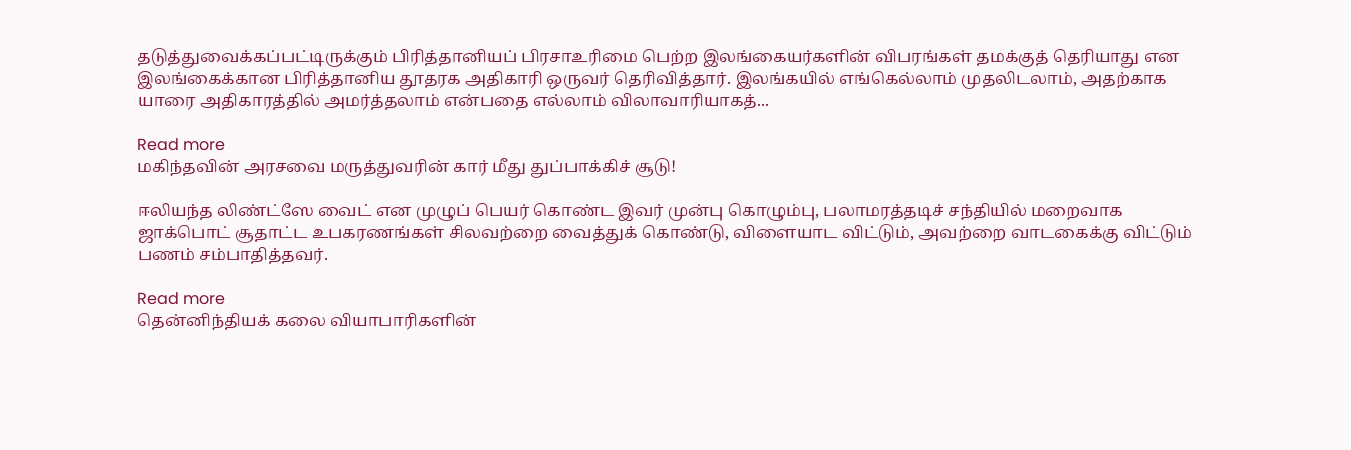தடுத்துவைக்கப்பட்டிருக்கும் பிரித்தானியப் பிரசாஉரிமை பெற்ற இலங்கையர்களின் விபரங்கள் தமக்குத் தெரியாது என இலங்கைக்கான பிரித்தானிய தூதரக அதிகாரி ஒருவர் தெரிவித்தார். இலங்கயில் எங்கெல்லாம் முதலிடலாம், அதற்காக யாரை அதிகாரத்தில் அமர்த்தலாம் என்பதை எல்லாம் விலாவாரியாகத்...

Read more
மகிந்தவின் அரசவை மருத்துவரின் கார் மீது துப்பாக்கிச் சூடு!

ஈலியந்த லிண்ட்ஸே வைட் என முழுப் பெயர் கொண்ட இவர் முன்பு கொழும்பு, பலாமரத்தடிச் சந்தியில் மறைவாக ஜாக்பொட் சூதாட்ட உபகரணங்கள் சிலவற்றை வைத்துக் கொண்டு, விளையாட விட்டும், அவற்றை வாடகைக்கு விட்டும் பணம் சம்பாதித்தவர்.

Read more
தென்னிந்தியக் கலை வியாபாரிகளின்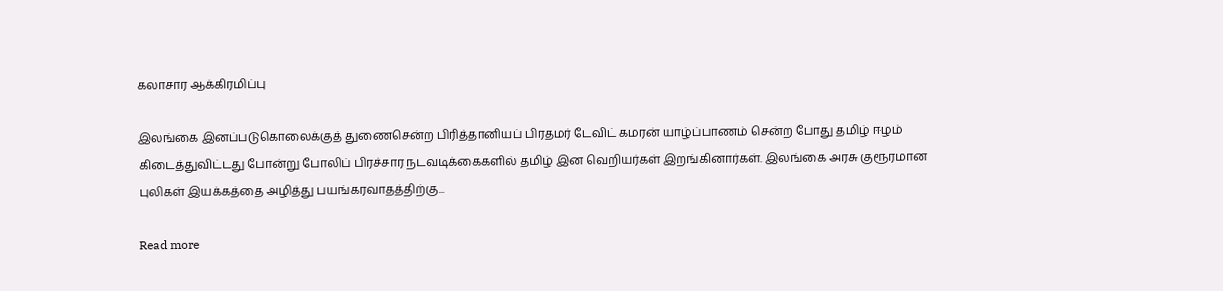கலாசார ஆக்கிரமிப்பு

இலங்கை இனப்படுகொலைக்குத் துணைசென்ற பிரித்தானியப் பிரதமர் டேவிட் கமரன் யாழ்ப்பாணம் சென்ற போது தமிழ் ஈழம் கிடைத்துவிட்டது போன்று போலிப் பிரச்சார நடவடிக்கைகளில் தமிழ் இன வெறியர்கள் இறங்கினார்கள். இலங்கை அரசு குரூரமான புலிகள் இயக்கத்தை அழித்து பயங்கரவாதத்திற்கு...

Read more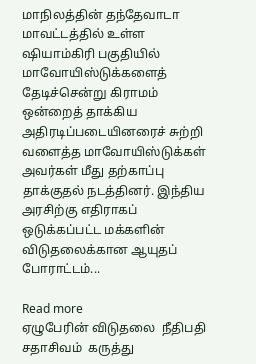மாநிலத்தின் தந்தேவாடா மாவட்டத்தில் உள்ள ஷியாம்கிரி பகுதியில் மாவோயிஸ்டுக்களைத் தேடிச்சென்று கிராமம் ஒன்றைத் தாக்கிய அதிரடிப்படையினரைச் சுற்றி வளைத்த மாவோயிஸ்டுக்கள் அவர்கள் மீது தற்காப்பு தாக்குதல் நடத்தினர். இந்திய அரசிற்கு எதிராகப் ஒடுக்கப்பட்ட மக்களின் விடுதலைக்கான ஆயுதப் போராட்டம்...

Read more
ஏழுபேரின் விடுதலை  நீதிபதி  சதாசிவம்  கருத்து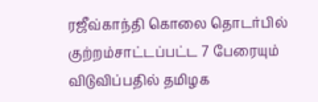ரஜீவ்காந்தி கொலை தொடர்பில் குற்றம்சாட்டப்பட்ட 7 பேரையும் விடுவிப்பதில் தமிழக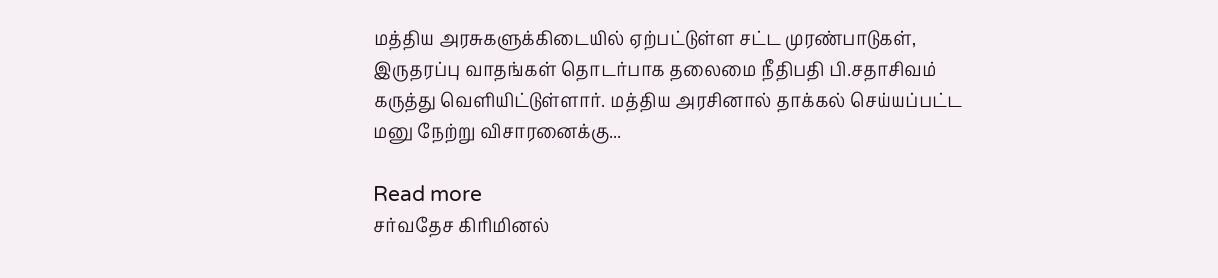மத்திய அரசுகளுக்கிடையில் ஏற்பட்டுள்ள சட்ட முரண்பாடுகள், இருதரப்பு வாதங்கள் தொடர்பாக தலைமை நீதிபதி பி.சதாசிவம் கருத்து வெளியிட்டுள்ளார். மத்திய அரசினால் தாக்கல் செய்யப்பட்ட மனு நேற்று விசாரனைக்கு...

Read more
சர்வதேச கிரிமினல்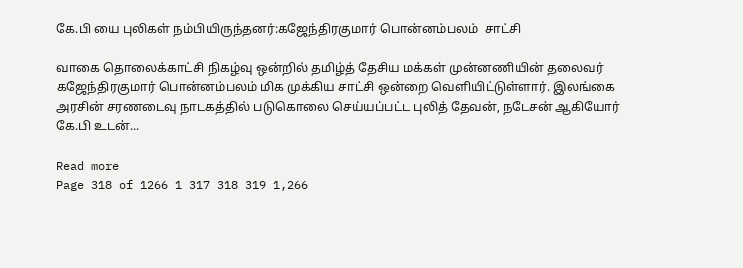கே.பி யை புலிகள் நம்பியிருந்தனர்:கஜேந்திரகுமார் பொன்னம்பலம்  சாட்சி

வாகை தொலைக்காட்சி நிகழ்வு ஒன்றில் தமிழ்த் தேசிய மக்கள் முன்னணியின் தலைவர் கஜேந்திரகுமார் பொன்னம்பலம் மிக முக்கிய சாட்சி ஒன்றை வெளியிட்டுள்ளார். இலங்கை அரசின் சரணடைவு நாடகத்தில் படுகொலை செய்யப்பட்ட புலித் தேவன், நடேசன் ஆகியோர் கே.பி உடன்...

Read more
Page 318 of 1266 1 317 318 319 1,266